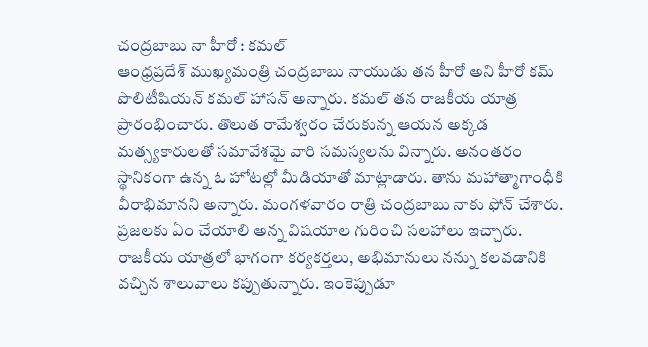చంద్రబాబు నా హీరో : కమల్
ఆంధ్రప్రదేశ్ ముఖ్యమంత్రి చంద్రబాబు నాయుడు తన హీరో అని హీరో కమ్ పొలిటీషియన్ కమల్ హాసన్ అన్నారు. కమల్ తన రాజకీయ యాత్ర ప్రారంభించారు. తొలుత రామేశ్వరం చేరుకున్న ఆయన అక్కడ మత్స్యకారులతో సమావేశమై వారి సమస్యలను విన్నారు. అనంతరం స్థానికంగా ఉన్న ఓ హోటల్లో మీడియాతో మాట్లాడారు. తాను మహాత్మాగాంధీకి వీరాభిమానని అన్నారు. మంగళవారం రాత్రి చంద్రబాబు నాకు ఫోన్ చేశారు. ప్రజలకు ఏం చేయాలి అన్న విషయాల గురించి సలహాలు ఇచ్చారు. రాజకీయ యాత్రలో భాగంగా కర్యకర్తలు, అభిమానులు నన్ను కలవడానికి వచ్చిన శాలువాలు కప్పుతున్నారు. ఇంకెప్పుడూ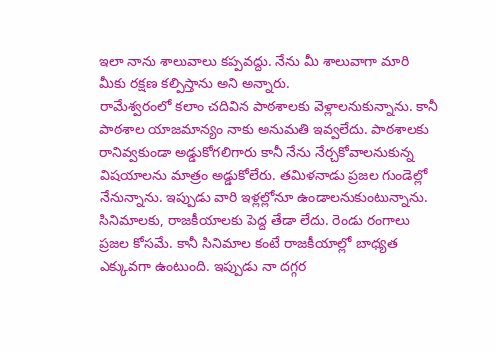ఇలా నాను శాలువాలు కప్పవద్దు. నేను మీ శాలువాగా మారి మీకు రక్షణ కల్పిస్తాను అని అన్నారు.
రామేశ్వరంలో కలాం చదివిన పాఠశాలకు వెళ్లాలనుకున్నాను. కానీ పాఠశాల యాజమాన్యం నాకు అనుమతి ఇవ్వలేదు. పాఠశాలకు రానివ్వకుండా అడ్డుకోగలిగారు కానీ నేను నేర్చకోవాలనుకున్న విషయాలను మాత్రం అడ్డుకోలేరు. తమిళనాడు ప్రజల గుండెల్లో నేనున్నాను. ఇప్పుడు వారి ఇళ్లల్లోనూ ఉండాలనుకుంటున్నాను. సినిమాలకు, రాజకీయాలకు పెద్ద తేడా లేదు. రెండు రంగాలు ప్రజల కోసమే. కానీ సినిమాల కంటే రాజకీయాల్లో బాధ్యత ఎక్కువగా ఉంటుంది. ఇప్పుడు నా దగ్గర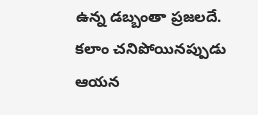ఉన్న డబ్బంతా ప్రజలదే. కలాం చనిపోయినప్పుడు ఆయన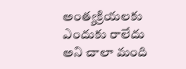అంత్యక్రియలకు ఎందుకు రాలేదు అని చాలా మంది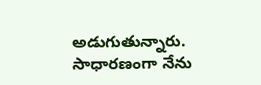అడుగుతున్నారు. సాధారణంగా నేను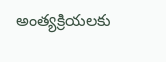అంత్యక్రియలకు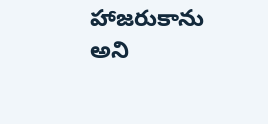హాజరుకాను అని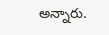అన్నారు.